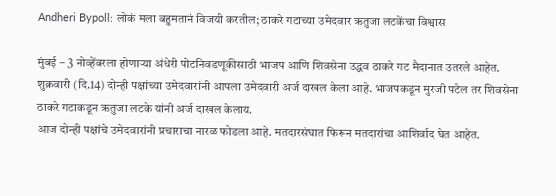Andheri Bypoll: लोकं मला बहुमतानं विजयी करतील; ठाकरे गटाच्या उमेदवार ऋतुजा लटकेंचा विश्वास

मुंबई – 3 नोव्हेंबरला होणाऱ्या अंधेरी पोटनिवडणूकीसाठी भाजप आणि शिवसेना उद्धव ठाकरे गट मैदानात उतरले आहेत. शुक्रवारी (दि.14) दोन्ही पक्षांच्या उमेदवारांनी आपला उमेदवारी अर्ज दाखल केला आहे. भाजपकडून मुरजी पटेल तर शिवसेना ठाकरे गटाकडून ऋतुजा लटके यांनी अर्ज दाखल केलाय.
आज दोन्ही पक्षांचे उमेदवारांनी प्रचाराचा नारळ फोडला आहे. मतदारसंघात फिरून मतदारांचा आशिर्वाद घेत आहेत.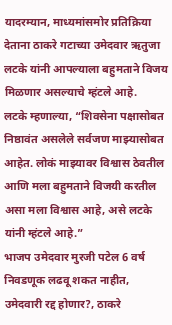यादरम्यान, माध्यमांसमोर प्रतिक्रिया देताना ठाकरे गटाच्या उमेदवार ऋतुजा लटके यांनी आपल्याला बहुमताने विजय मिळणार असल्याचे म्हंटले आहे.
लटके म्हणाल्या, “शिवसेना पक्षासोबत निष्ठावंत असलेले सर्वजण माझ्यासोबत आहेत. लोकं माझ्यावर विश्वास ठेवतील आणि मला बहुमताने विजयी करतील असा मला विश्वास आहे, असे लटके यांनी म्हंटले आहे.”
भाजप उमेदवार मुरजी पटेल 6 वर्ष निवडणूक लढवू शकत नाहीत, उमेदवारी रद्द होणार?, ठाकरे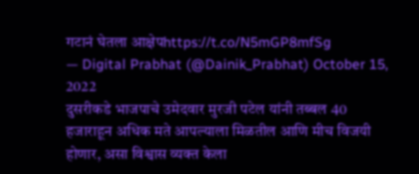गटानं घेतला आक्षेपhttps://t.co/N5mGP8mfSg
— Digital Prabhat (@Dainik_Prabhat) October 15, 2022
दुसरीकडे भाजपाचे उमेदवार मुरजी पटेल यांनी तब्बल 40 हजाराहून अधिक मते आपल्याला मिळतील आणि मीच विजयी होणार, असा विश्वास व्यक्त केला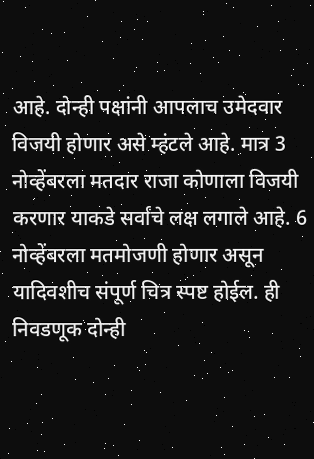आहे. दोन्ही पक्षांनी आपलाच उमेदवार विजयी होणार असे म्हंटले आहे. मात्र 3 नोव्हेंबरला मतदार राजा कोणाला विजयी करणार याकडे सर्वांचे लक्ष लगाले आहे. 6 नोव्हेंबरला मतमोजणी होणार असून यादिवशीच संपूर्ण चित्र स्पष्ट होईल. ही निवडणूक दोन्ही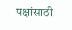पक्षांसाठी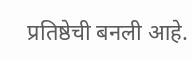प्रतिष्ठेची बनली आहे.